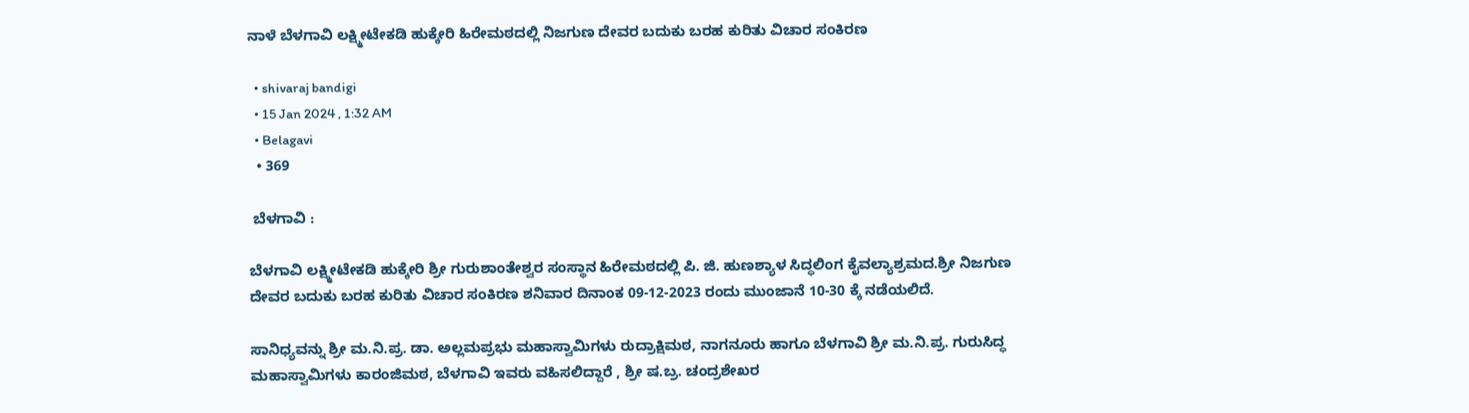ನಾಳೆ ಬೆಳಗಾವಿ ಲಕ್ಷ್ಮೀಟೇಕಡಿ ಹುಕ್ಕೇರಿ ಹಿರೇಮಠದಲ್ಲಿ ನಿಜಗುಣ ದೇವರ ಬದುಕು ಬರಹ ಕುರಿತು ವಿಚಾರ ಸಂಕಿರಣ

  • shivaraj bandigi
  • 15 Jan 2024 , 1:32 AM
  • Belagavi
  • 369

 ಬೆಳಗಾವಿ :

ಬೆಳಗಾವಿ ಲಕ್ಷ್ಮೀಟೇಕಡಿ ಹುಕ್ಕೇರಿ ಶ್ರೀ ಗುರುಶಾಂತೇಶ್ವರ ಸಂಸ್ಥಾನ ಹಿರೇಮಠದಲ್ಲಿ ಪಿ. ಜಿ. ಹುಣಶ್ಯಾಳ ಸಿದ್ಧಲಿಂಗ ಕೈವಲ್ಯಾಶ್ರಮದ.ಶ್ರೀ ನಿಜಗುಣ ದೇವರ ಬದುಕು ಬರಹ ಕುರಿತು ವಿಚಾರ ಸಂಕಿರಣ ಶನಿವಾರ ದಿನಾಂಕ 09-12-2023 ರಂದು ಮುಂಜಾನೆ 10-30 ಕ್ಕೆ ನಡೆಯಲಿದೆ.

ಸಾನಿಧ್ಯವನ್ನು ಶ್ರೀ ಮ.ನಿ.ಪ್ರ. ಡಾ. ಅಲ್ಲಮಪ್ರಭು ಮಹಾಸ್ವಾಮಿಗಳು ರುದ್ರಾಕ್ಷಿಮಠ, ನಾಗನೂರು ಹಾಗೂ ಬೆಳಗಾವಿ ಶ್ರೀ ಮ.ನಿ.ಪ್ರ. ಗುರುಸಿದ್ಧ ಮಹಾಸ್ವಾಮಿಗಳು ಕಾರಂಜಿಮಠ, ಬೆಳಗಾವಿ ಇವರು ವಹಿಸಲಿದ್ದಾರೆ , ಶ್ರೀ ಷ.ಬ್ರ. ಚಂದ್ರಶೇಖರ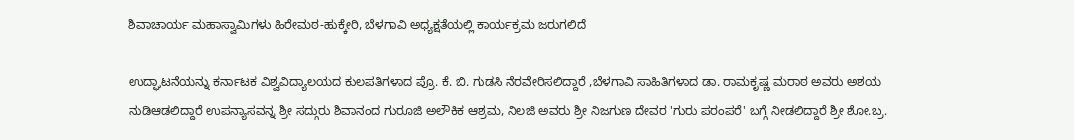ಶಿವಾಚಾರ್ಯ ಮಹಾಸ್ವಾಮಿಗಳು ಹಿರೇಮಠ-ಹುಕ್ಕೇರಿ, ಬೆಳಗಾವಿ ಅಧ್ಯಕ್ಷತೆಯಲ್ಲಿ ಕಾರ್ಯಕ್ರಮ ಜರುಗಲಿದೆ

ಉದ್ಘಾಟನೆಯನ್ನು ಕರ್ನಾಟಕ ವಿಶ್ವವಿದ್ಯಾಲಯದ ಕುಲಪತಿಗಳಾದ ಪ್ರೊ. ಕೆ. ಬಿ. ಗುಡಸಿ ನೆರವೇರಿಸಲಿದ್ದಾರೆ ,ಬೆಳಗಾವಿ ಸಾಹಿತಿಗಳಾದ ಡಾ. ರಾಮಕೃಷ್ಣ ಮರಾಠ ಅವರು ಅಶಯ ನುಡಿಆಡಲಿದ್ದಾರೆ ಉಪನ್ಯಾಸವನ್ನ ಶ್ರೀ ಸದ್ಗುರು ಶಿವಾನಂದ ಗುರೂಜಿ ಅಲೌಕಿಕ ಆಶ್ರಮ, ನಿಲಜಿ ಅವರು ಶ್ರೀ ನಿಜಗುಣ ದೇವರ 'ಗುರು ಪರಂಪರೆ' ಬಗ್ಗೆ ನೀಡಲಿದ್ದಾರೆ ಶ್ರೀ ಶೋ.ಬ್ರ.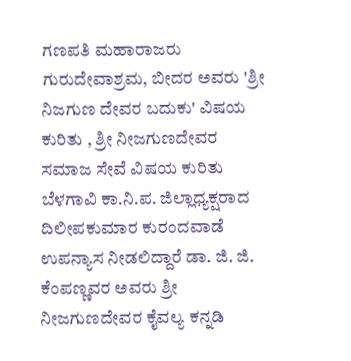ಗಣಪತಿ ಮಹಾರಾಜರು ಗುರುದೇವಾಶ್ರಮ, ಬೀದರ ಅವರು 'ಶ್ರೀ ನಿಜಗುಣ ದೇವರ ಬದುಕು' ವಿಷಯ ಕುರಿತು , ಶ್ರೀ ನೀಜಗುಣದೇವರ ಸಮಾಜ ಸೇವೆ ವಿಷಯ ಕುರಿತು ಬೆಳಗಾವಿ ಕಾ.ನಿ.ಪ. ಜಿಲ್ಲಾಧ್ಯಕ್ಷರಾದ ದಿಲೀಪಕುಮಾರ ಕುರಂದವಾಡೆ ಉಪನ್ಯಾಸ ನೀಡಲಿದ್ದಾರೆ ಡಾ. ಜಿ. ಜಿ. ಕೆಂಪಣ್ಣವರ ಅವರು ಶ್ರೀ ನೀಜಗುಣದೇವರ ಕೈವಲ್ಯ ಕನ್ನಡಿ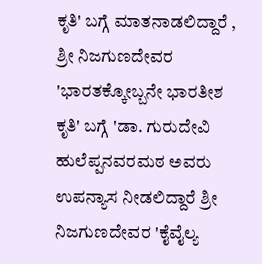ಕೃತಿ' ಬಗ್ಗೆ ಮಾತನಾಡಲಿದ್ದಾರೆ , ಶ್ರೀ ನಿಜಗುಣದೇವರ 'ಭಾರತಕ್ಕೋಬ್ಬನೇ ಭಾರತೀಶ ಕೃತಿ' ಬಗ್ಗೆ 'ಡಾ. ಗುರುದೇವಿ ಹುಲೆಪ್ಪನವರಮಠ ಅವರು ಉಪನ್ಯಾಸ ನೀಡಲಿದ್ದಾರೆ ಶ್ರೀ ನಿಜಗುಣದೇವರ 'ಕೈವೈಲ್ಯ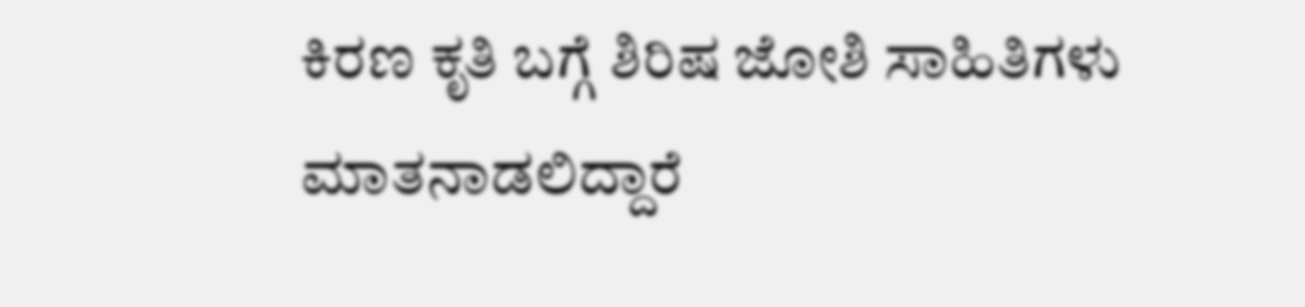ಕಿರಣ ಕೃತಿ ಬಗ್ಗೆ ಶಿರಿಷ ಜೋಶಿ ಸಾಹಿತಿಗಳು ಮಾತನಾಡಲಿದ್ದಾರೆ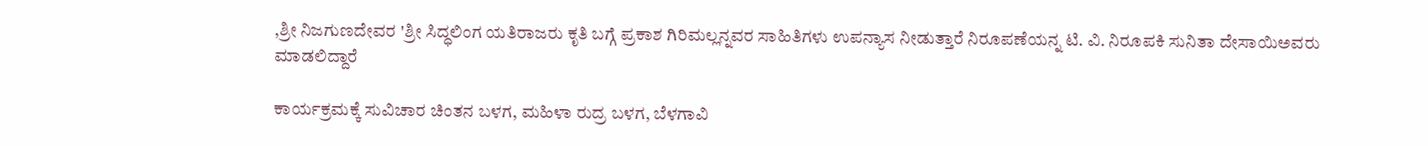,ಶ್ರೀ ನಿಜಗುಣದೇವರ 'ಶ್ರೀ ಸಿದ್ಧಲಿಂಗ ಯತಿರಾಜರು ಕೃತಿ ಬಗ್ಗೆ ಪ್ರಕಾಶ ಗಿರಿಮಲ್ಲನ್ನವರ ಸಾಹಿತಿಗಳು ಉಪನ್ಯಾಸ ನೀಡುತ್ತಾರೆ ನಿರೂಪಣೆಯನ್ನ ಟಿ. ವಿ. ನಿರೂಪಕಿ ಸುನಿತಾ ದೇಸಾಯಿಅವರು ಮಾಡಲಿದ್ದಾರೆ

ಕಾರ್ಯಕ್ರಮಕ್ಕೆ ಸುವಿಚಾರ ಚಿಂತನ ಬಳಗ, ಮಹಿಳಾ ರುದ್ರ ಬಳಗ, ಬೆಳಗಾವಿ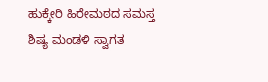ಹುಕ್ಕೇರಿ ಹಿರೇಮಠದ ಸಮಸ್ತ ಶಿಷ್ಯ ಮಂಡಳಿ ಸ್ವಾಗತ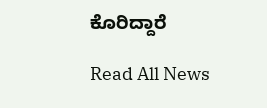ಕೊರಿದ್ದಾರೆ

Read All News